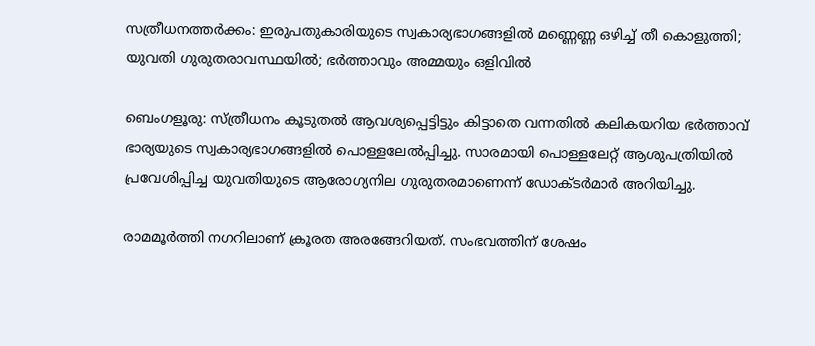സത്രീധനത്തര്‍ക്കം: ഇരുപതുകാരിയുടെ സ്വകാര്യഭാഗങ്ങളില്‍ മണ്ണെണ്ണ ഒഴിച്ച് തീ കൊളുത്തി; യുവതി ഗുരുതരാവസ്ഥയില്‍; ഭര്‍ത്താവും അമ്മയും ഒളിവില്‍

ബെംഗളൂരു: സ്ത്രീധനം കൂടുതല്‍ ആവശ്യപ്പെട്ടിട്ടും കിട്ടാതെ വന്നതില്‍ കലികയറിയ ഭര്‍ത്താവ് ഭാര്യയുടെ സ്വകാര്യഭാഗങ്ങളില്‍ പൊള്ളലേല്‍പ്പിച്ചു. സാരമായി പൊള്ളലേറ്റ് ആശുപത്രിയില്‍ പ്രവേശിപ്പിച്ച യുവതിയുടെ ആരോഗ്യനില ഗുരുതരമാണെന്ന് ഡോക്ടര്‍മാര്‍ അറിയിച്ചു.

രാമമൂര്‍ത്തി നഗറിലാണ് ക്രൂരത അരങ്ങേറിയത്. സംഭവത്തിന് ശേഷം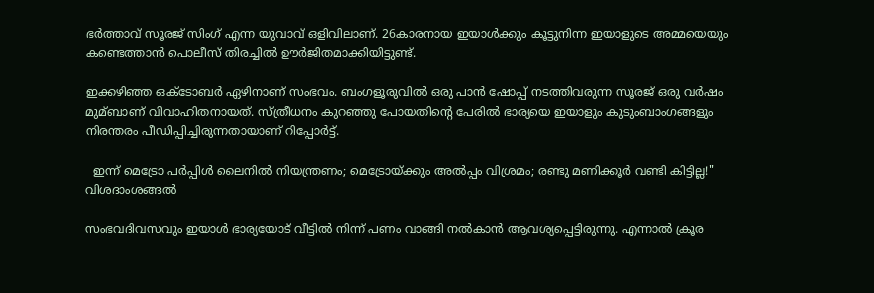ഭര്‍ത്താവ് സൂരജ് സിംഗ് എന്ന യുവാവ് ഒളിവിലാണ്. 26കാരനായ ഇയാള്‍ക്കും കൂട്ടുനിന്ന ഇയാളുടെ അമ്മയെയും കണ്ടെത്താന്‍ പൊലീസ് തിരച്ചില്‍ ഊര്‍ജിതമാക്കിയിട്ടുണ്ട്.

ഇക്കഴിഞ്ഞ ഒക്ടോബര്‍ ഏഴിനാണ് സംഭവം. ബംഗളൂരുവില്‍ ഒരു പാന്‍ ഷോപ്പ് നടത്തിവരുന്ന സൂരജ് ഒരു വര്‍ഷം മുമ്ബാണ് വിവാഹിതനായത്. സ്ത്രീധനം കുറഞ്ഞു പോയതിന്‍റെ പേരില്‍ ഭാര്യയെ ഇയാളും കുടുംബാംഗങ്ങളും നിരന്തരം പീഡിപ്പിച്ചിരുന്നതായാണ് റിപ്പോര്‍ട്ട്.

  ഇന്ന് മെട്രോ പർപ്പിൾ ലൈനിൽ നിയന്ത്രണം; മെട്രോയ്ക്കും അൽപ്പം വിശ്രമം; രണ്ടു മണിക്കൂർ വണ്ടി കിട്ടില്ല!" വിശദാംശങ്ങൽ

സംഭവദിവസവും ഇയാള്‍ ഭാര്യയോട് വീട്ടില്‍ നിന്ന് പണം വാങ്ങി നല്‍കാന്‍ ആവശ്യപ്പെട്ടിരുന്നു. എന്നാല്‍ ക്രൂര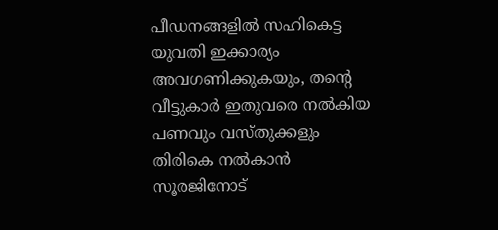പീഡനങ്ങളില്‍ സഹികെട്ട യുവതി ഇക്കാര്യം അവഗണിക്കുകയും, തന്‍റെ വീട്ടുകാര്‍ ഇതുവരെ നല്‍കിയ പണവും വസ്തുക്കളും തിരികെ നല്‍കാന്‍ സൂരജിനോട്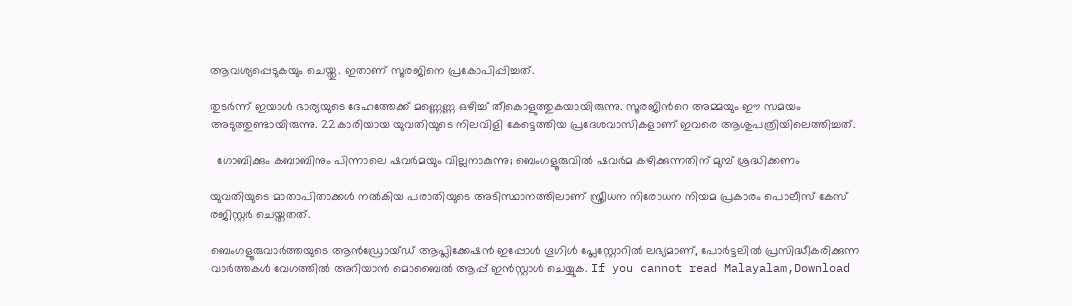ആവശ്യപ്പെടുകയും ചെയ്തു. ഇതാണ് സൂരജിനെ പ്രകോപിപ്പിച്ചത്.

തുടര്‍ന്ന് ഇയാള്‍ ഭാര്യയുടെ ദേഹത്തേക്ക് മണ്ണെണ്ണ ഒഴിച്ച്‌ തീകൊളുത്തുകയായിരുന്നു. സൂരജിന്‍റെ അമ്മയും ഈ സമയം അടുത്തുണ്ടായിരുന്നു. 22കാരിയായ യുവതിയുടെ നിലവിളി കേട്ടെത്തിയ പ്രദേശവാസികളാണ് ഇവരെ ആശുപത്രിയിലെത്തിച്ചത്.

  ഗോബിക്കും കബാബിനും പിന്നാലെ ഷവർമയും വില്ലനാകുന്നു; ബെംഗളൂരുവിൽ ഷവർമ കഴിക്കുന്നതിന് മുമ്പ് ശ്രദ്ധിക്കണം

യുവതിയുടെ മാതാപിതാക്കള്‍ നല്‍കിയ പരാതിയുടെ അടിസ്ഥാനത്തിലാണ് സ്ത്രീധന നിരോധന നിയമ പ്രകാരം പൊലീസ് കേസ് രജിസ്റ്റര്‍ ചെയ്തതത്.

ബെംഗളൂരുവാർത്തയുടെ ആൻഡ്രോയ്ഡ് ആപ്ലിക്കേഷൻ ഇപ്പോൾ ഗൂഗിൾ പ്ലേസ്റ്റോറിൽ ലഭ്യമാണ്, പോർട്ടലിൽ പ്രസിദ്ധീകരിക്കുന്ന വാർത്തകൾ വേഗത്തിൽ അറിയാൻ മൊബൈൽ ആപ്പ് ഇൻസ്റ്റാൾ ചെയ്യുക. If you cannot read Malayalam,Download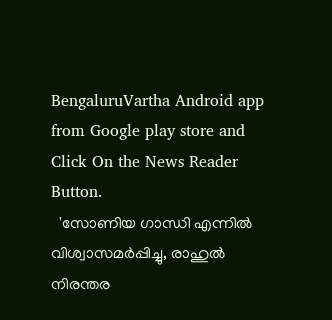BengaluruVartha Android app from Google play store and Click On the News Reader Button.
  'സോണിയ ഗാന്ധി എന്നിൽ വിശ്വാസമർപ്പിച്ചു, രാഹുൽ നിരന്തര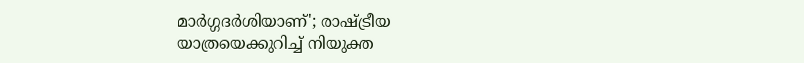മാർഗ്ഗദർശിയാണ്'; രാഷ്ട്രീയ യാത്രയെക്കുറിച്ച് നിയുക്ത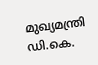മുഖ്യമന്ത്രി ഡി.കെ.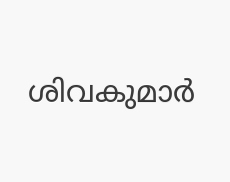ശിവകുമാർ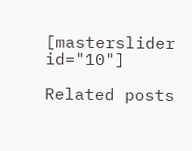[masterslider id="10"]

Related posts